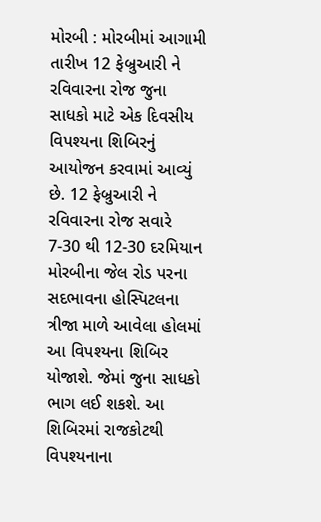મોરબી : મોરબીમાં આગામી તારીખ 12 ફેબ્રુઆરી ને રવિવારના રોજ જુના સાધકો માટે એક દિવસીય વિપશ્યના શિબિરનું આયોજન કરવામાં આવ્યું છે. 12 ફેબ્રુઆરી ને રવિવારના રોજ સવારે 7-30 થી 12-30 દરમિયાન મોરબીના જેલ રોડ પરના સદભાવના હોસ્પિટલના ત્રીજા માળે આવેલા હોલમાં આ વિપશ્યના શિબિર યોજાશે. જેમાં જુના સાધકો ભાગ લઈ શકશે. આ શિબિરમાં રાજકોટથી વિપશ્યનાના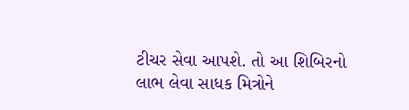ટીચર સેવા આપશે. તો આ શિબિરનો લાભ લેવા સાધક મિત્રોને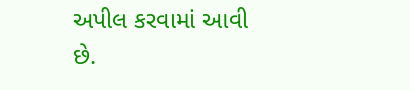અપીલ કરવામાં આવી છે.